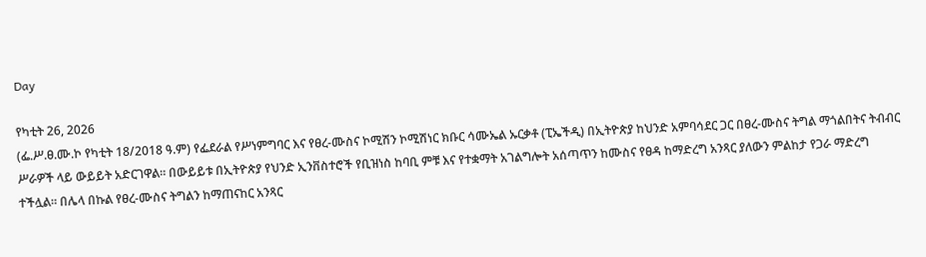Day

የካቲት 26, 2026
(ፌ.ሥ.ፀ.ሙ.ኮ የካቲት 18/2018 ዓ.ም) የፌደራል የሥነምግባር እና የፀረ-ሙስና ኮሚሽን ኮሚሽነር ክቡር ሳሙኤል ኡርቃቶ (ፒኤችዲ) በኢትዮጵያ ከህንድ አምባሳደር ጋር በፀረ-ሙስና ትግል ማጎልበትና ትብብር ሥራዎች ላይ ውይይት አድርገዋል። በውይይቱ በኢትዮጵያ የህንድ ኢንቨስተሮች የቢዝነስ ከባቢ ምቹ እና የተቋማት አገልግሎት አሰጣጥን ከሙስና የፀዳ ከማድረግ አንጻር ያለውን ምልከታ የጋራ ማድረግ ተችሏል። በሌላ በኩል የፀረ-ሙስና ትግልን ከማጠናከር አንጻር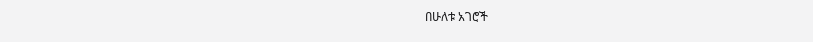በሁለቱ አገሮች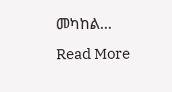መካከል...
Read More